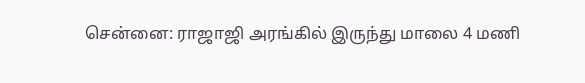சென்னை: ராஜாஜி அரங்கில் இருந்து மாலை 4 மணி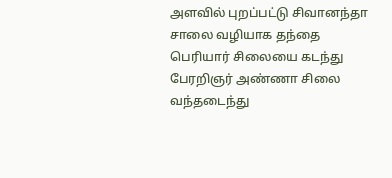அளவில் புறப்பட்டு சிவானந்தா சாலை வழியாக தந்தை பெரியார் சிலையை கடந்து பேரறிஞர் அண்ணா சிலை வந்தடைந்து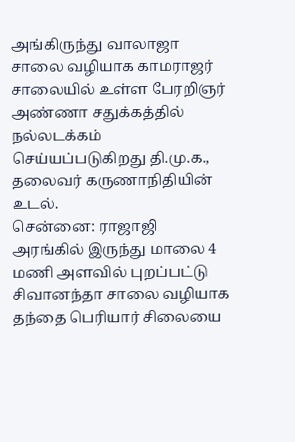அங்கிருந்து வாலாஜா சாலை வழியாக காமராஜர் சாலையில் உள்ள பேரறிஞர் அண்ணா சதுக்கத்தில் நல்லடக்கம் செய்யப்படுகிறது தி.மு.க., தலைவர் கருணாநிதியின் உடல்.
சென்னை: ராஜாஜி அரங்கில் இருந்து மாலை 4 மணி அளவில் புறப்பட்டு சிவானந்தா சாலை வழியாக தந்தை பெரியார் சிலையை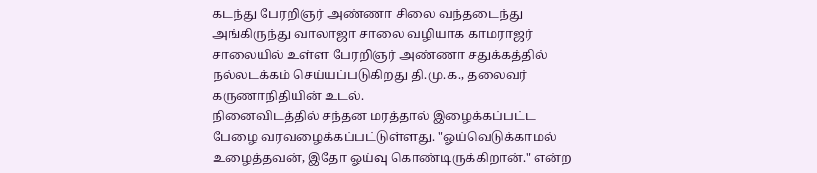கடந்து பேரறிஞர் அண்ணா சிலை வந்தடைந்து அங்கிருந்து வாலாஜா சாலை வழியாக காமராஜர் சாலையில் உள்ள பேரறிஞர் அண்ணா சதுக்கத்தில் நல்லடக்கம் செய்யப்படுகிறது தி.மு.க., தலைவர் கருணாநிதியின் உடல்.
நினைவிடத்தில் சந்தன மரத்தால் இழைக்கப்பட்ட பேழை வரவழைக்கப்பட்டுள்ளது. "ஓய்வெடுக்காமல் உழைத்தவன், இதோ ஓய்வு கொண்டிருக்கிறான்." என்ற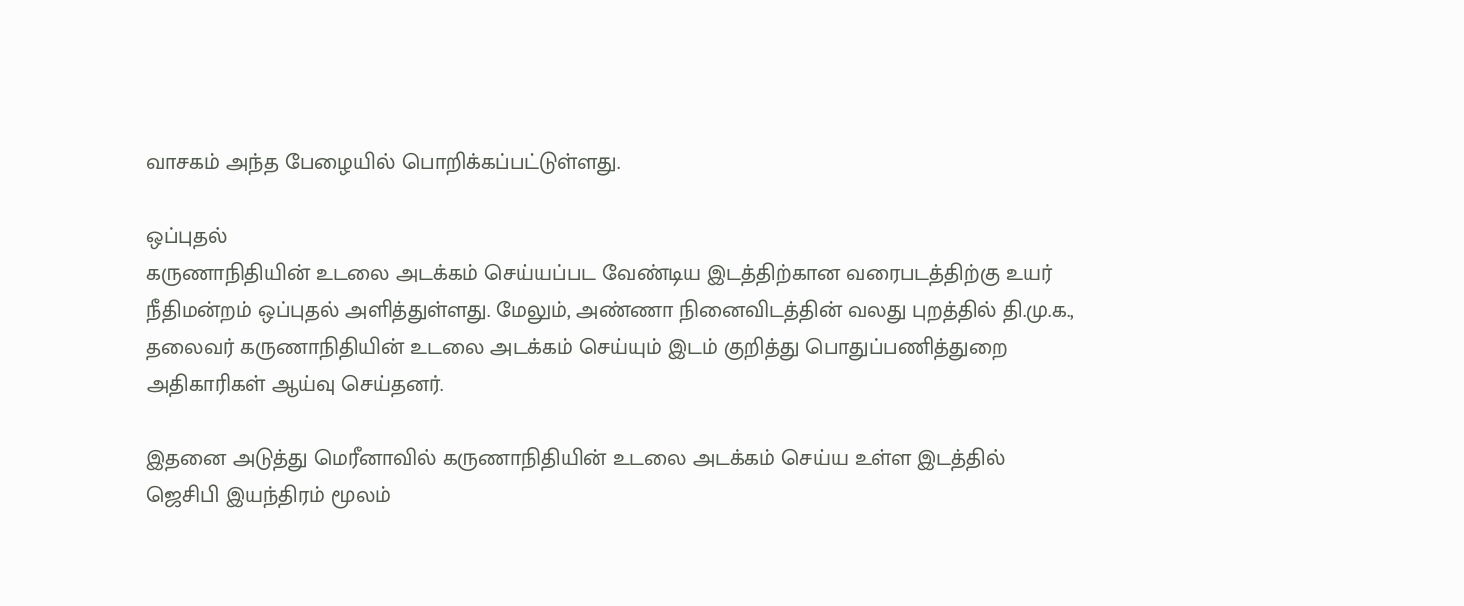வாசகம் அந்த பேழையில் பொறிக்கப்பட்டுள்ளது.

ஒப்புதல்
கருணாநிதியின் உடலை அடக்கம் செய்யப்பட வேண்டிய இடத்திற்கான வரைபடத்திற்கு உயர் நீதிமன்றம் ஒப்புதல் அளித்துள்ளது. மேலும், அண்ணா நினைவிடத்தின் வலது புறத்தில் தி.மு.க., தலைவர் கருணாநிதியின் உடலை அடக்கம் செய்யும் இடம் குறித்து பொதுப்பணித்துறை அதிகாரிகள் ஆய்வு செய்தனர்.

இதனை அடுத்து மெரீனாவில் கருணாநிதியின் உடலை அடக்கம் செய்ய உள்ள இடத்தில் ஜெசிபி இயந்திரம் மூலம்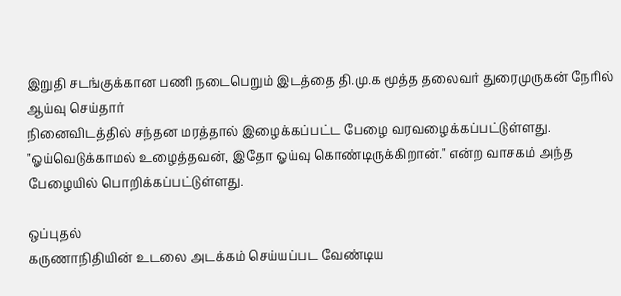இறுதி சடங்குக்கான பணி நடைபெறும் இடத்தை தி.மு.க மூத்த தலைவர் துரைமுருகன் நேரில் ஆய்வு செய்தார்
நினைவிடத்தில் சந்தன மரத்தால் இழைக்கப்பட்ட பேழை வரவழைக்கப்பட்டுள்ளது. "ஓய்வெடுக்காமல் உழைத்தவன், இதோ ஓய்வு கொண்டிருக்கிறான்." என்ற வாசகம் அந்த பேழையில் பொறிக்கப்பட்டுள்ளது.

ஒப்புதல்
கருணாநிதியின் உடலை அடக்கம் செய்யப்பட வேண்டிய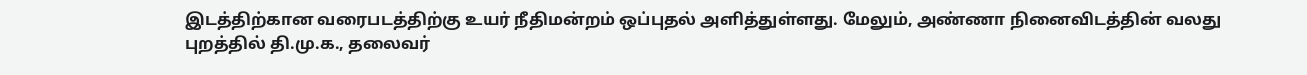இடத்திற்கான வரைபடத்திற்கு உயர் நீதிமன்றம் ஒப்புதல் அளித்துள்ளது. மேலும், அண்ணா நினைவிடத்தின் வலது புறத்தில் தி.மு.க., தலைவர்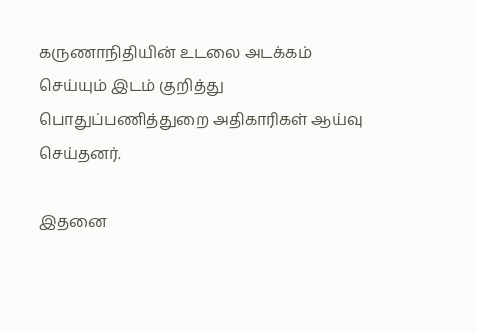கருணாநிதியின் உடலை அடக்கம் செய்யும் இடம் குறித்து பொதுப்பணித்துறை அதிகாரிகள் ஆய்வு செய்தனர்.

இதனை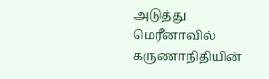அடுத்து மெரீனாவில் கருணாநிதியின்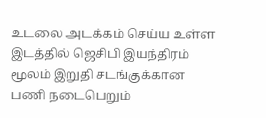உடலை அடக்கம் செய்ய உள்ள இடத்தில் ஜெசிபி இயந்திரம் மூலம் இறுதி சடங்குக்கான பணி நடைபெறும்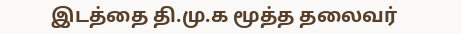இடத்தை தி.மு.க மூத்த தலைவர்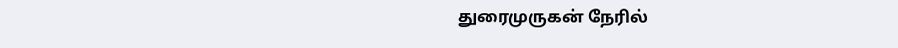துரைமுருகன் நேரில்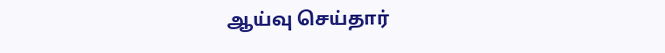ஆய்வு செய்தார்